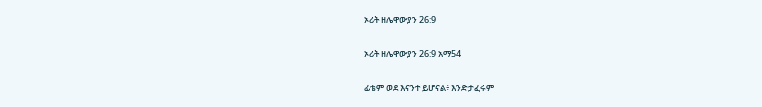ኦሪት ዘሌዋውያን 26:9

ኦሪት ዘሌዋውያን 26:9 አማ54

ፊቴም ወደ እናንተ ይሆናል፥ እንድታፈሩም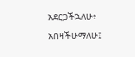አደርጋችኋለሁ፥ አበዛችሁማለሁ፤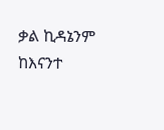ቃል ኪዳኔንም ከእናንተ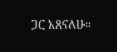ጋር አጸናለሁ።